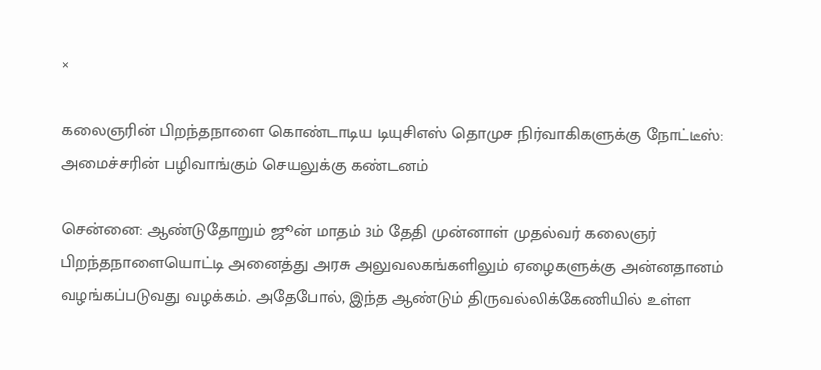×

கலைஞரின் பிறந்தநாளை கொண்டாடிய டியுசிஎஸ் தொமுச நிர்வாகிகளுக்கு நோட்டீஸ்: அமைச்சரின் பழிவாங்கும் செயலுக்கு கண்டனம்

சென்னை: ஆண்டுதோறும் ஜூன் மாதம் 3ம் தேதி முன்னாள் முதல்வர் கலைஞர் பிறந்தநாளையொட்டி அனைத்து அரசு அலுவலகங்களிலும் ஏழைகளுக்கு அன்னதானம் வழங்கப்படுவது வழக்கம். அதேபோல், இந்த ஆண்டும் திருவல்லிக்கேணியில் உள்ள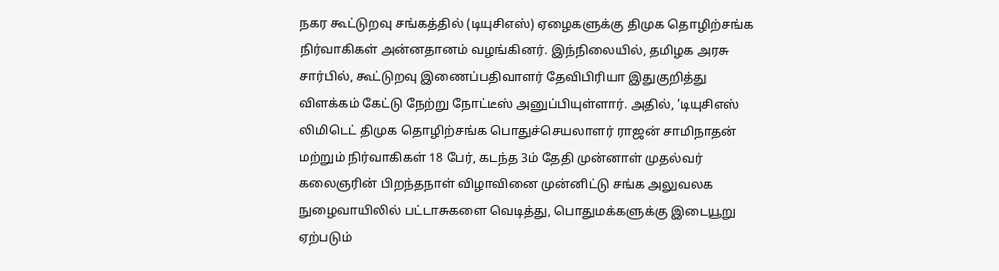நகர கூட்டுறவு சங்கத்தில் (டியுசிஎஸ்) ஏழைகளுக்கு திமுக தொழிற்சங்க நிர்வாகிகள் அன்னதானம் வழங்கினர். இந்நிலையில், தமிழக அரசு சார்பில், கூட்டுறவு இணைப்பதிவாளர் தேவிபிரியா இதுகுறித்து விளக்கம் கேட்டு நேற்று நோட்டீஸ் அனுப்பியுள்ளார். அதில், ‘டியுசிஎஸ் லிமிடெட் திமுக தொழிற்சங்க பொதுச்செயலாளர் ராஜன் சாமிநாதன் மற்றும் நிர்வாகிகள் 18 பேர், கடந்த 3ம் தேதி முன்னாள் முதல்வர் கலைஞரின் பிறந்தநாள் விழாவினை முன்னிட்டு சங்க அலுவலக நுழைவாயிலில் பட்டாசுகளை வெடித்து, பொதுமக்களுக்கு இடையூறு ஏற்படும்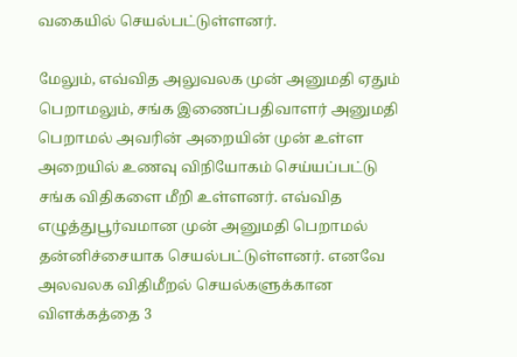வகையில் செயல்பட்டுள்ளனர்.

மேலும், எவ்வித அலுவலக முன் அனுமதி ஏதும் பெறாமலும், சங்க இணைப்பதிவாளர் அனுமதி பெறாமல் அவரின் அறையின் முன் உள்ள அறையில் உணவு விநியோகம் செய்யப்பட்டு சங்க விதிகளை மீறி உள்ளனர். எவ்வித எழுத்துபூர்வமான முன் அனுமதி பெறாமல் தன்னிச்சையாக செயல்பட்டுள்ளனர். எனவே அலவலக விதிமீறல் செயல்களுக்கான விளக்கத்தை 3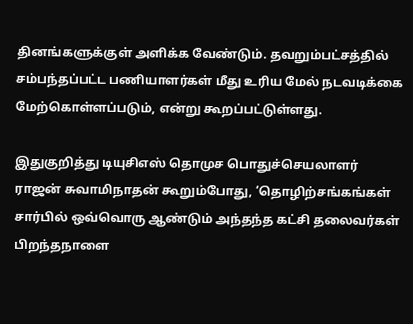தினங்களுக்குள் அளிக்க வேண்டும். தவறும்பட்சத்தில் சம்பந்தப்பட்ட பணியாளர்கள் மீது உரிய மேல் நடவடிக்கை மேற்கொள்ளப்படும், என்று கூறப்பட்டுள்ளது.

இதுகுறித்து டியுசிஎஸ் தொமுச பொதுச்செயலாளர் ராஜன் சுவாமிநாதன் கூறும்போது, ‘தொழிற்சங்கங்கள் சார்பில் ஒவ்வொரு ஆண்டும் அந்தந்த கட்சி தலைவர்கள் பிறந்தநாளை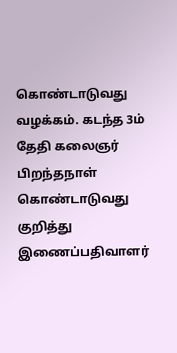கொண்டாடுவது வழக்கம். கடந்த 3ம் தேதி கலைஞர் பிறந்தநாள் கொண்டாடுவது குறித்து இணைப்பதிவாளர்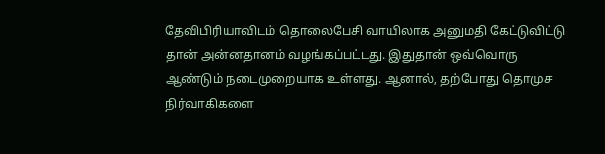தேவிபிரியாவிடம் தொலைபேசி வாயிலாக அனுமதி கேட்டுவிட்டு தான் அன்னதானம் வழங்கப்பட்டது. இதுதான் ஒவ்வொரு ஆண்டும் நடைமுறையாக உள்ளது. ஆனால், தற்போது தொமுச நிர்வாகிகளை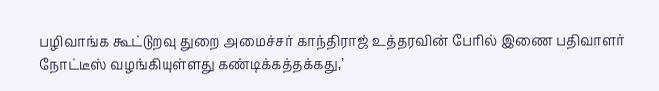பழிவாங்க கூட்டுறவு துறை அமைச்சர் காந்திராஜ் உத்தரவின் பேரில் இணை பதிவாளர் நோட்டீஸ் வழங்கியுள்ளது கண்டிக்கத்தக்கது,’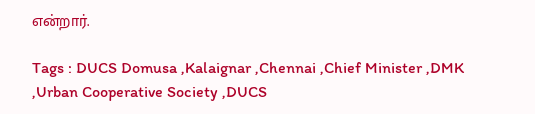என்றார்.

Tags : DUCS Domusa ,Kalaignar ,Chennai ,Chief Minister ,DMK ,Urban Cooperative Society ,DUCS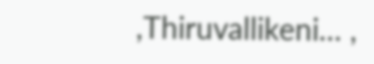,Thiruvallikeni… ,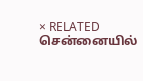× RELATED சென்னையில்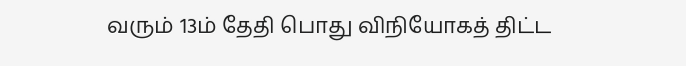வரும் 13ம் தேதி பொது விநியோகத் திட்ட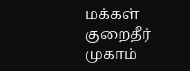மக்கள் குறைதீர் முகாம்